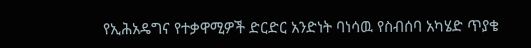የኢሕአዴግና የተቃዋሚዎች ድርድር አንድነት ባነሳዉ የስብሰባ አካሄድ ጥያቄ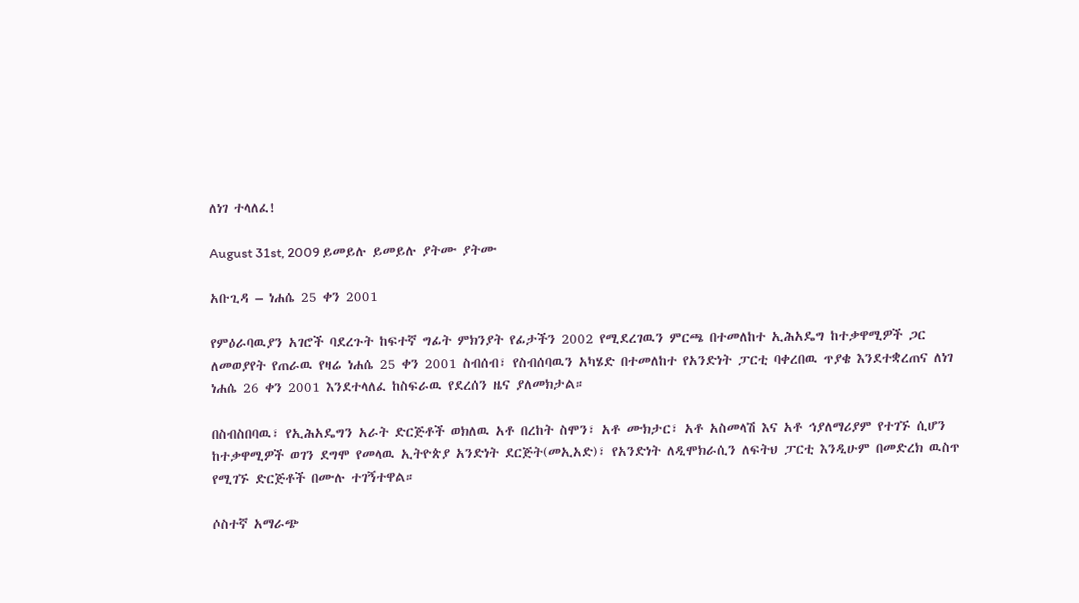ለነገ ተላለፈ!

August 31st, 2009 ይመይሉ ይመይሉ ያትሙ ያትሙ

አቡጊዳ – ነሐሴ 25 ቀን 2001

የምዕራባዉያን አገሮች ባደረጉት ከፍተኛ ግፊት ምክንያት የፊታችን 2002 የሚደረገዉን ምርጫ በተመለከተ ኢሕአዴግ ከተቃዋሚዎች ጋር ለመወያየት የጠራዉ የዛሬ ነሐሴ 25 ቀን 2001 ስብሰብ፣ የስብሰባዉን አካሄድ በተመለከተ የአንድነት ፓርቲ ባቀረበዉ ጥያቄ እንደተቋረጠና ለነገ ነሐሴ 26 ቀን 2001 እንደተላለፈ ከስፍራዉ የደረሰን ዜና ያለመክታል።

በስብስበባዉ፣ የኢሕአዴግን አራት ድርጅቶች ወክለዉ አቶ በረከት ስሞን፣ አቶ ሙክታር፣ አቶ አስመላሽ እና አቶ ኅያለማሪያም የተገኙ ሲሆን ከተቃዋሚዎች ወገን ደግሞ የመላዉ ኢትዮጵያ አንድነት ደርጅት(መኢአድ)፣ የአንድነት ለዲሞክራሲን ለፍትህ ፓርቲ እንዲሁም በመድረክ ዉስጥ የሚገኙ ድርጅቶች በሙሉ ተገኝተዋል።

ሶስተኛ አማራጭ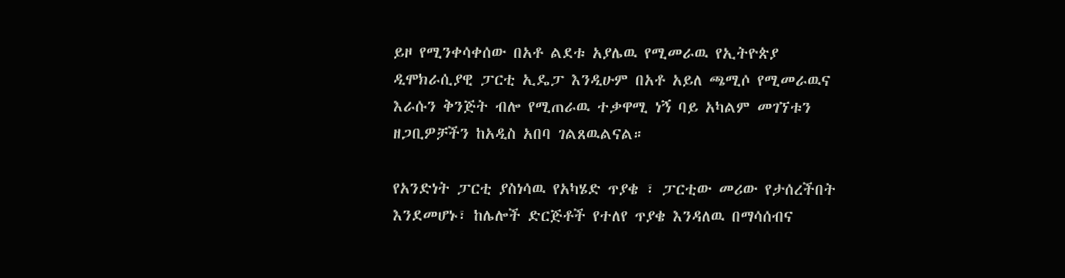ይዞ የሚንቀሳቀሰው በአቶ ልደቱ አያሌዉ የሚመራዉ የኢትዮጵያ ዲሞክራሲያዊ ፓርቲ ኢዴፓ እንዲሁም በአቶ አይለ ጫሚሶ የሚመራዉና እራሱን ቅንጅት ብሎ የሚጠራዉ ተቃዋሚ ነኝ ባይ አካልም መገኘቱን ዘጋቢዎቻችን ከአዲስ አበባ ገልጸዉልናል።

የአንድነት ፓርቲ ያስነሳዉ የአካሄድ ጥያቄ ፣ ፓርቲው መሪው የታሰረችበት እንደመሆኑ፣ ከሌሎች ድርጅቶች የተለየ ጥያቄ እንዳለዉ በማሳሰብና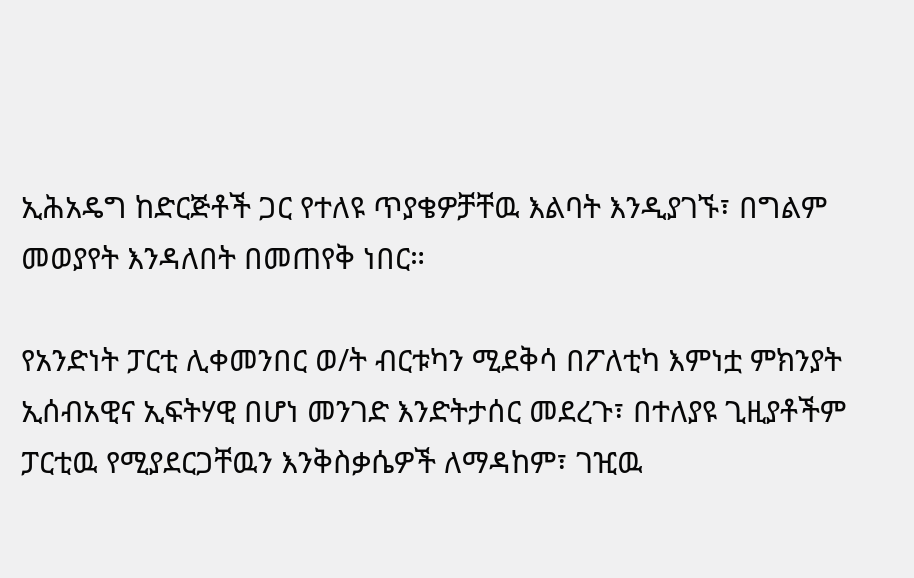ኢሕአዴግ ከድርጅቶች ጋር የተለዩ ጥያቄዎቻቸዉ እልባት እንዲያገኙ፣ በግልም መወያየት እንዳለበት በመጠየቅ ነበር።

የአንድነት ፓርቲ ሊቀመንበር ወ/ት ብርቱካን ሚደቅሳ በፖለቲካ እምነቷ ምክንያት ኢሰብአዊና ኢፍትሃዊ በሆነ መንገድ እንድትታሰር መደረጉ፣ በተለያዩ ጊዚያቶችም ፓርቲዉ የሚያደርጋቸዉን እንቅስቃሴዎች ለማዳከም፣ ገዢዉ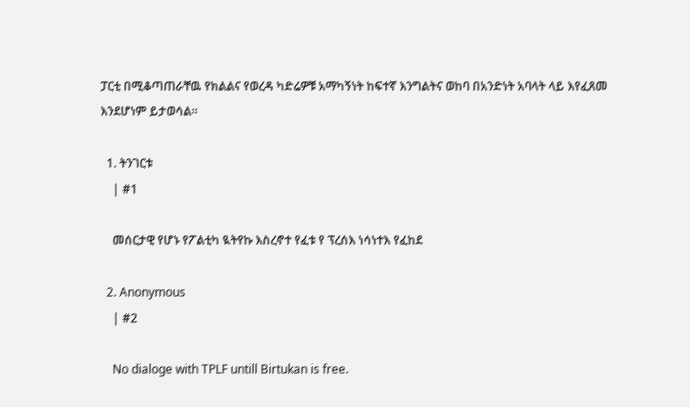ፓርቲ በሚቆጣጠራቸዉ የክልልና የወረዳ ካድሬዎቹ አማካኝነት ከፍተኛ እንግልትና ወከባ በአንድነት አባላት ላይ እየፈጸመ እንደሆነም ይታወሳል።

  1. ትንገርቱ
    | #1

    መሰርታዊ የሆኑ የፖልቲካ ዪትየኩ እስረኖተ የፈቱ የ ፕረሰእ ነሳነተእ የፈከደ

  2. Anonymous
    | #2

    No dialoge with TPLF untill Birtukan is free.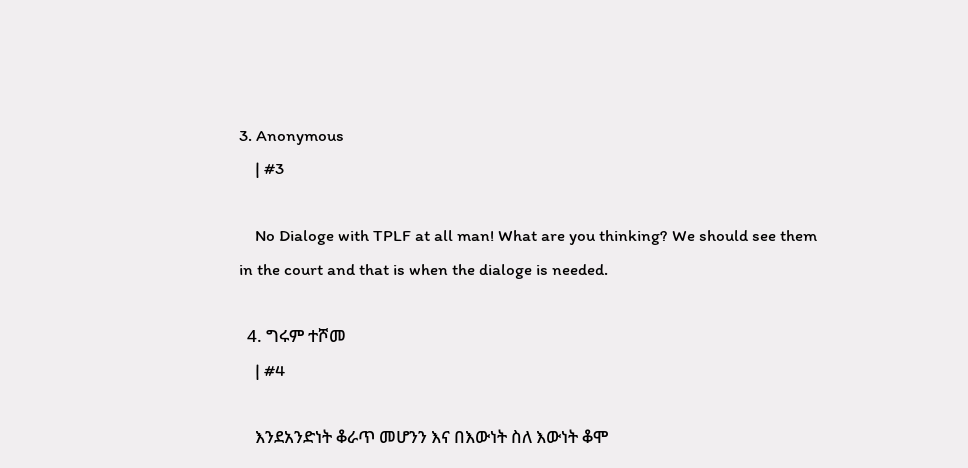3. Anonymous
    | #3

    No Dialoge with TPLF at all man! What are you thinking? We should see them in the court and that is when the dialoge is needed.

  4. ግሩም ተሾመ
    | #4

    እንደአንድነት ቆራጥ መሆንን እና በእውነት ስለ እውነት ቆሞ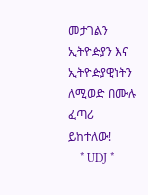መታገልን ኢትዮዽያን እና ኢትዮዽያዊነትን ለሚወድ በሙሉ ፈጣሪ ይከተለው!
    * UDJ *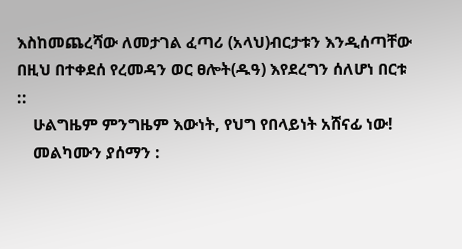እስከመጨረሻው ለመታገል ፈጣሪ (አላህ)ብርታቱን እንዲሰጣቸው በዚህ በተቀደሰ የረመዳን ወር ፀሎት(ዱዓ) እየደረግን ሰለሆነ በርቱ ::
    ሁልግዜም ምንግዜም እውነት, የህግ የበላይነት አሸናፊ ነው!
    መልካሙን ያሰማን :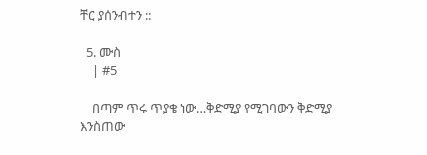ቸር ያሰንብተን ::

  5. ሙስ
    | #5

    በጣም ጥሩ ጥያቄ ነው…ቅድሚያ የሚገባውን ቅድሚያ እንስጠው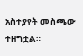አስተያየት መስጫው ተዘግቷል።